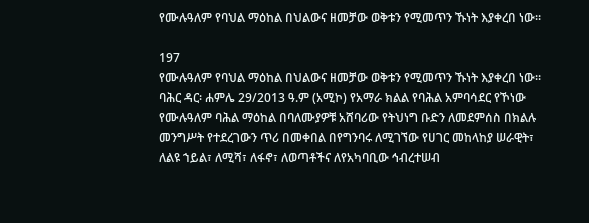የሙሉዓለም የባህል ማዕከል በህልውና ዘመቻው ወቅቱን የሚመጥን ኹነት እያቀረበ ነው።

197
የሙሉዓለም የባህል ማዕከል በህልውና ዘመቻው ወቅቱን የሚመጥን ኹነት እያቀረበ ነው።
ባሕር ዳር፡ ሐምሌ 29/2013 ዓ.ም (አሚኮ) የአማራ ክልል የባሕል አምባሳደር የኾነው የሙሉዓለም ባሕል ማዕከል በባለሙያዎቹ አሸባሪው የትህነግ ቡድን ለመደምሰስ በክልሉ መንግሥት የተደረገውን ጥሪ በመቀበል በየግንባሩ ለሚገኘው የሀገር መከላከያ ሠራዊት፣ ለልዩ ኀይል፣ ለሚሻ፣ ለፋኖ፣ ለወጣቶችና ለየአካባቢው ኅብረተሠብ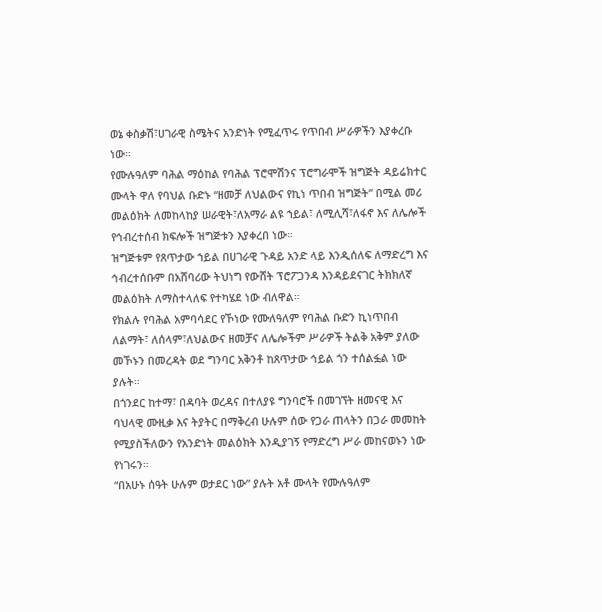ወኔ ቀስቃሽ፣ሀገራዊ ስሜትና አንድነት የሚፈጥሩ የጥበብ ሥራዎችን እያቀረቡ ነው።
የሙሉዓለም ባሕል ማዕከል የባሕል ፕሮሞሽንና ፕሮግራሞች ዝግጅት ዳይሬክተር ሙላት ዋለ የባህል ቡድኑ “ዘመቻ ለህልውና የኪነ ጥበብ ዝግጅት” በሚል መሪ መልዕክት ለመከላከያ ሠራዊት፣ለአማራ ልዩ ኀይል፣ ለሚሊሻ፣ለፋኖ እና ለሌሎች የኅብረተሰብ ክፍሎች ዝግጅቱን እያቀረበ ነው።
ዝግጅቱም የጸጥታው ኀይል በሀገራዊ ጉዳይ አንድ ላይ እንዲሰለፍ ለማድረግ እና ኅብረተሰቡም በአሸባሪው ትህነግ የውሸት ፕሮፖጋንዳ እንዳይደናገር ትክክለኛ መልዕክት ለማስተላለፍ የተካሄደ ነው ብለዋል።
የክልሉ የባሕል አምባሳደር የኾነው የሙለዓለም የባሕል ቡድን ኪነጥበብ ለልማት፣ ለሰላም፣ለህልውና ዘመቻና ለሌሎችም ሥራዎች ትልቅ አቅም ያለው መኾኑን በመረዳት ወደ ግንባር አቅንቶ ከጸጥታው ኅይል ጎን ተሰልፏል ነው ያሉት።
በጎንደር ከተማ፣ በዳባት ወረዳና በተለያዩ ግንባሮች በመገኘት ዘመናዊ እና ባህላዊ ሙዚቃ እና ትያትር በማቅረብ ሁሉም ሰው የጋራ ጠላትን በጋራ መመከት የሚያስችለውን የአንድነት መልዕክት እንዲያገኝ የማድረግ ሥራ መከናወኑን ነው የነገሩን።
“በአሁኑ ሰዓት ሁሉም ወታደር ነው” ያሉት አቶ ሙላት የሙሉዓለም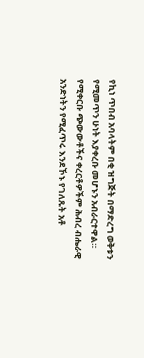የኪነ ጥበብ አባላትም በቂ ዝግጅት በማድረግ ወቅቱን የሚመጥን ሁነት እያቀረቡ መሆኑን አብራርተዋል።
የሚቀርቡ ጭውውቶችና ቀረርቶዎችም ሕብረ ብሔራዊ አንድነትን የሚፈጥሩ እንደኾኑ የገለጹት አቶ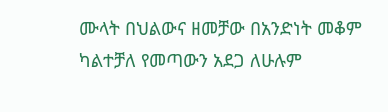ሙላት በህልውና ዘመቻው በአንድነት መቆም ካልተቻለ የመጣውን አደጋ ለሁሉም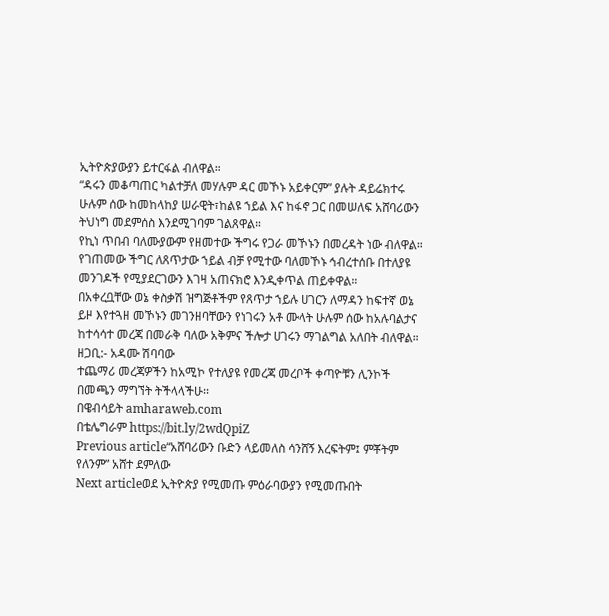ኢትዮጵያውያን ይተርፋል ብለዋል።
“ዳሩን መቆጣጠር ካልተቻለ መሃሉም ዳር መኾኑ አይቀርም” ያሉት ዳይሬክተሩ ሁሉም ሰው ከመከላከያ ሠራዊት፣ከልዩ ኀይል እና ከፋኖ ጋር በመሠለፍ አሸባሪውን ትህነግ መደምሰስ እንደሚገባም ገልጸዋል።
የኪነ ጥበብ ባለሙያውም የዘመተው ችግሩ የጋራ መኾኑን በመረዳት ነው ብለዋል። የገጠመው ችግር ለጸጥታው ኀይል ብቻ የሚተው ባለመኾኑ ኅብረተሰቡ በተለያዩ መንገዶች የሚያደርገውን እገዛ አጠናክሮ እንዲቀጥል ጠይቀዋል።
በአቀረቧቸው ወኔ ቀስቃሽ ዝግጅቶችም የጸጥታ ኀይሉ ሀገርን ለማዳን ከፍተኛ ወኔ ይዞ እየተጓዘ መኾኑን መገንዘባቸውን የነገሩን አቶ ሙላት ሁሉም ሰው ከአሉባልታና ከተሳሳተ መረጃ በመራቅ ባለው አቅምና ችሎታ ሀገሩን ማገልግል አለበት ብለዋል።
ዘጋቢ:- አዳሙ ሽባባው
ተጨማሪ መረጃዎችን ከአሚኮ የተለያዩ የመረጃ መረቦች ቀጣዮቹን ሊንኮች በመጫን ማግኘት ትችላላችሁ፡፡
በዌብሳይት amharaweb.com
በቴሌግራም https://bit.ly/2wdQpiZ
Previous article“አሸባሪውን ቡድን ላይመለስ ሳንሸኝ እረፍትም፤ ምቾትም የለንም” አሸተ ደምለው
Next articleወደ ኢትዮጵያ የሚመጡ ምዕራባውያን የሚመጡበት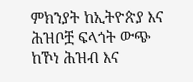ምክንያት ከኢትዮጵያ እና ሕዝቦቿ ፍላጎት ውጭ ከኾነ ሕዝብ እና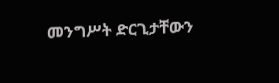መንግሥት ድርጊታቸውን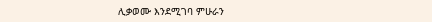ሊቃወሙ እንደሚገባ ምሁራን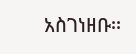አስገነዘቡ፡፡